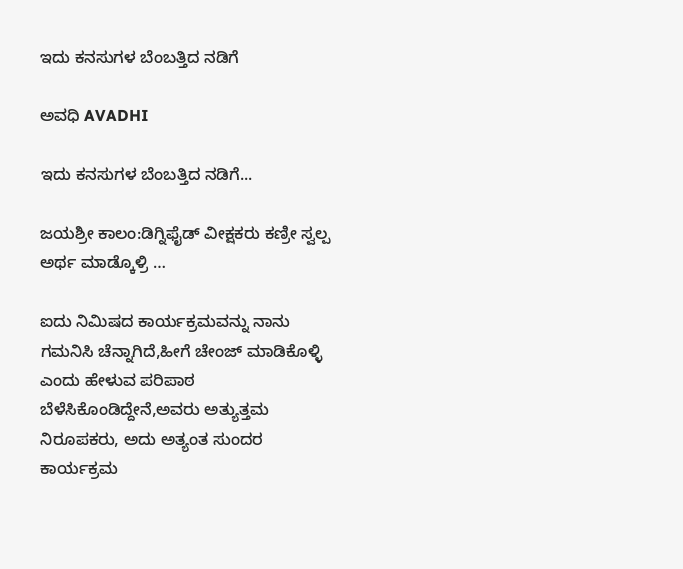ಇದು ಕನಸುಗಳ ಬೆಂಬತ್ತಿದ ನಡಿಗೆ‍

ಅವಧಿ AVADHI

ಇದು ಕನಸುಗಳ ಬೆಂಬತ್ತಿದ ನಡಿಗೆ...

ಜಯಶ್ರೀ ಕಾಲಂ:ಡಿಗ್ನಿಫೈಡ್ ವೀಕ್ಷಕರು ಕಣ್ರೀ ಸ್ವಲ್ಪ ಅರ್ಥ ಮಾಡ್ಕೊಳ್ರಿ …

ಐದು ನಿಮಿಷದ ಕಾರ್ಯಕ್ರಮವನ್ನು ನಾನು ಗಮನಿಸಿ ಚೆನ್ನಾಗಿದೆ,ಹೀಗೆ ಚೇಂಜ್ ಮಾಡಿಕೊಳ್ಳಿ ಎಂದು ಹೇಳುವ ಪರಿಪಾಠ ಬೆಳೆಸಿಕೊಂಡಿದ್ದೇನೆ,ಅವರು ಅತ್ಯುತ್ತಮ ನಿರೂಪಕರು, ಅದು ಅತ್ಯಂತ ಸುಂದರ ಕಾರ್ಯಕ್ರಮ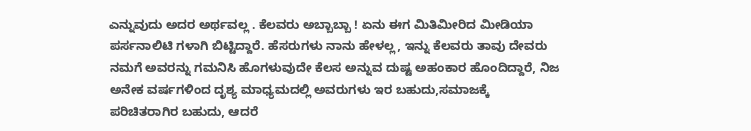ಎನ್ನುವುದು ಅದರ ಅರ್ಥವಲ್ಲ . ಕೆಲವರು ಅಬ್ಬಾಬ್ಬಾ ! ಏನು ಈಗ ಮಿತಿಮೀರಿದ ಮೀಡಿಯಾ ಪರ್ಸನಾಲಿಟಿ ಗಳಾಗಿ ಬಿಟ್ಟಿದ್ದಾರೆ. ಹೆಸರುಗಳು ನಾನು ಹೇಳಲ್ಲ, ಇನ್ನು ಕೆಲವರು ತಾವು ದೇವರು ನಮಗೆ ಅವರನ್ನು ಗಮನಿಸಿ ಹೊಗಳುವುದೇ ಕೆಲಸ ಅನ್ನುವ ದುಷ್ಟ ಅಹಂಕಾರ ಹೊಂದಿದ್ದಾರೆ, ನಿಜ ಅನೇಕ ವರ್ಷಗಳಿಂದ ದೃಶ್ಯ ಮಾಧ್ಯಮದಲ್ಲಿ ಅವರುಗಳು ಇರ ಬಹುದು,ಸಮಾಜಕ್ಕೆ ಪರಿಚಿತರಾಗಿರ ಬಹುದು, ಆದರೆ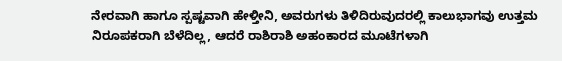ನೇರವಾಗಿ ಹಾಗೂ ಸ್ಪಷ್ಟವಾಗಿ ಹೇಳ್ತೀನಿ, ಅವರುಗಳು ತಿಳಿದಿರುವುದರಲ್ಲಿ ಕಾಲುಭಾಗವು ಉತ್ತಮ ನಿರೂಪಕರಾಗಿ ಬೆಳೆದಿಲ್ಲ, ಆದರೆ ರಾಶಿರಾಶಿ ಅಹಂಕಾರದ ಮೂಟೆಗಳಾಗಿ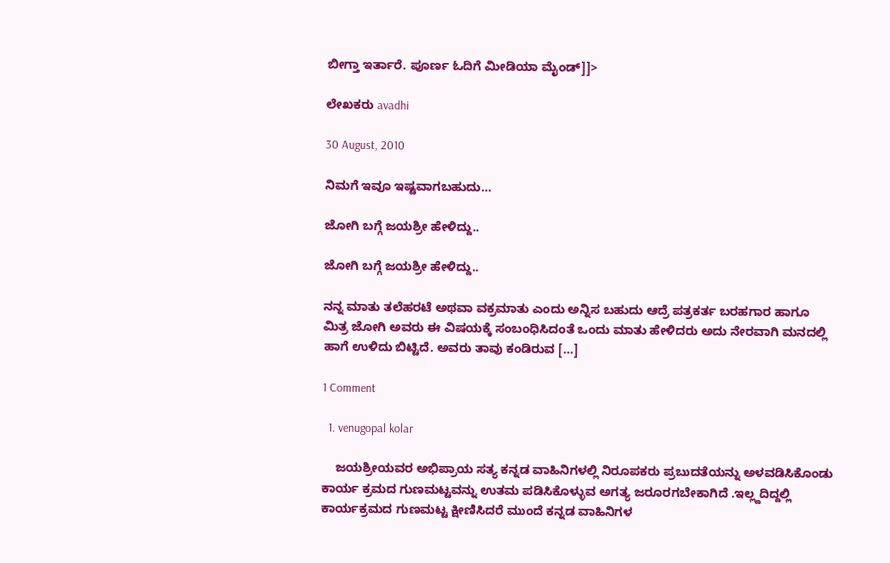ಬೀಗ್ತಾ ಇರ್ತಾರೆ. ಪೂರ್ಣ ಓದಿಗೆ ಮೀಡಿಯಾ ಮೈಂಡ್]]>

ಲೇಖಕರು avadhi

30 August, 2010

ನಿಮಗೆ ಇವೂ ಇಷ್ಟವಾಗಬಹುದು…

ಜೋಗಿ ಬಗ್ಗೆ ಜಯಶ್ರೀ ಹೇಳಿದ್ದು..

ಜೋಗಿ ಬಗ್ಗೆ ಜಯಶ್ರೀ ಹೇಳಿದ್ದು..

ನನ್ನ ಮಾತು ತಲೆಹರಟೆ ಅಥವಾ ವಕ್ರಮಾತು ಎಂದು ಅನ್ನಿಸ ಬಹುದು ಆದ್ರೆ ಪತ್ರಕರ್ತ ಬರಹಗಾರ ಹಾಗೂ ಮಿತ್ರ ಜೋಗಿ ಅವರು ಈ ವಿಷಯಕ್ಕೆ ಸಂಬಂಧಿಸಿದಂತೆ ಒಂದು ಮಾತು ಹೇಳಿದರು ಅದು ನೇರವಾಗಿ ಮನದಲ್ಲಿ ಹಾಗೆ ಉಳಿದು ಬಿಟ್ಟಿದೆ. ಅವರು ತಾವು ಕಂಡಿರುವ […]

1 Comment

  1. venugopal kolar

    ಜಯಶ್ರೀಯವರ ಅಭಿಪ್ರಾಯ ಸತ್ಯ ಕನ್ನಡ ವಾಹಿನಿಗಳಲ್ಲಿ ನಿರೂಪಕರು ಪ್ರಬುದತೆಯನ್ನು ಅಳವಡಿಸಿಕೊಂಡು ಕಾರ್ಯ ಕ್ರಮದ ಗುಣಮಟ್ಟವನ್ನು ಉತಮ ಪಡಿಸಿಕೊಳ್ಳುವ ಅಗತ್ಯ ಜರೂರಗಬೇಕಾಗಿದೆ .ಇಲ್ಲ್ದದಿದ್ದಲ್ಲಿ ಕಾರ್ಯಕ್ರಮದ ಗುಣಮಟ್ಟ ಕ್ಷೀಣಿಸಿದರೆ ಮುಂದೆ ಕನ್ನಡ ವಾಹಿನಿಗಳ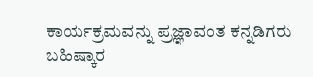ಕಾರ್ಯಕ್ರಮವನ್ನು ಪ್ರಜ್ಞಾವಂತ ಕನ್ನಡಿಗರು ಬಹಿಷ್ಕಾರ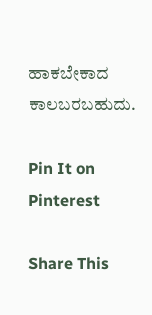ಹಾಕಬೇಕಾದ ಕಾಲಬರಬಹುದು.

Pin It on Pinterest

Share This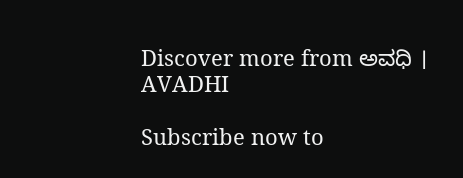Discover more from ಅವಧಿ । AVADHI

Subscribe now to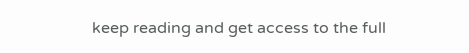keep reading and get access to the full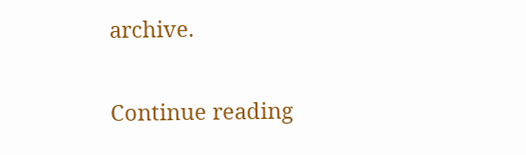archive.

Continue reading